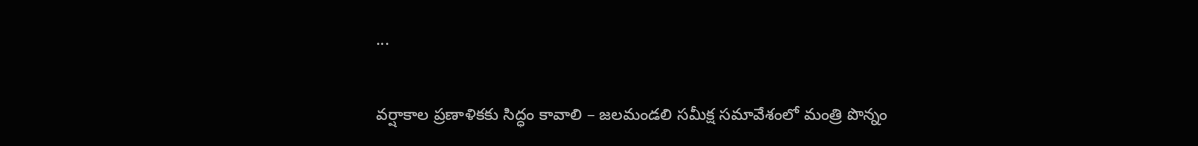...

వర్షాకాల ప్రణాళికకు సిద్ధం కావాలి – జలమండలి సమీక్ష సమావేశంలో మంత్రి పొన్నం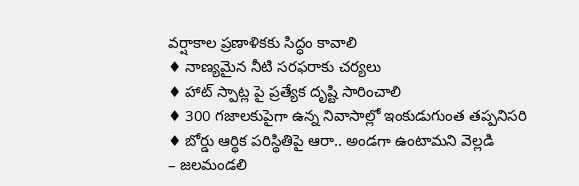వర్షాకాల ప్రణాళికకు సిద్ధం కావాలి
♦ నాణ్యమైన నీటి సరఫరాకు చర్యలు
♦ హాట్ స్పాట్ల పై ప్రత్యేక దృష్టి సారించాలి
♦ 300 గజాలకుపైగా ఉన్న నివాసాల్లో ఇంకుడుగుంత తప్పనిసరి
♦ బోర్డు ఆర్థిక పరిస్థితిపై ఆరా.. అండగా ఉంటామని వెల్లడి
– జలమండలి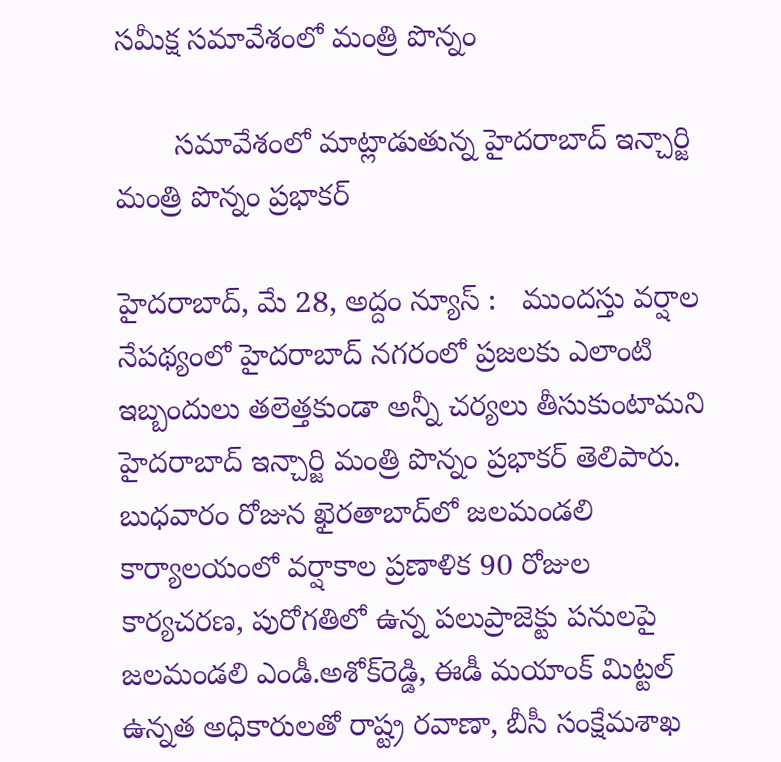సమీక్ష సమావేశంలో మంత్రి పొన్నం

       స‌మావేశంలో మాట్లాడుతున్న హైదరాబాద్ ఇన్చార్జి మంత్రి పొన్నం ప్రభాకర్

హైద‌రాబాద్‌, మే 28, అద్దం న్యూస్ :   ముందస్తు వర్షాల నేపథ్యంలో హైదరాబాద్ నగరంలో ప్రజలకు ఎలాంటి ఇబ్బందులు తలెత్తకుండా అన్నీ చర్యలు తీసుకుంటామని హైదరాబాద్ ఇన్చార్జి మంత్రి పొన్నం ప్రభాకర్ తెలిపారు. బుధవారం రోజున ఖైరతాబాద్‌లో జలమండలి కార్యాలయంలో వర్షాకాల ప్రణాళిక 90 రోజుల కార్యచరణ, పురోగతిలో ఉన్న పలుప్రాజెక్టు పనులపై జలమండలి ఎండీ.అశోక్‌రెడ్డి, ఈడీ మయాంక్ మిట్టల్ ఉన్నత అధికారులతో రాష్ట్ర రవాణా, బీసీ సంక్షేమశాఖ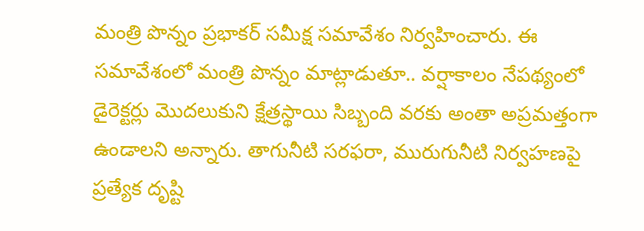మంత్రి పొన్నం ప్రభాకర్ సమీక్ష సమావేశం నిర్వహించారు. ఈ సమావేశంలో మంత్రి పొన్నం మాట్లాడుతూ.. వర్షాకాలం నేపథ్యంలో డైరెక్టర్లు మొదలుకుని క్షేత్రస్థాయి సిబ్బంది వరకు అంతా అప్రమత్తంగా ఉండాలని అన్నారు. తాగునీటి సరఫరా, మురుగునీటి నిర్వహణపై ప్రత్యేక దృష్టి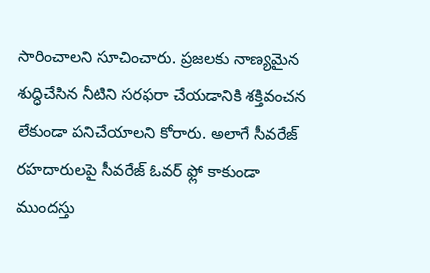సారించాలని సూచించారు. ప్రజలకు నాణ్యమైన శుద్ధిచేసిన నీటిని సరఫరా చేయడానికి శక్తివంచన లేకుండా పనిచేయాలని కోరారు. అలాగే సీవరేజ్ రహదారులపై సీవరేజ్ ఓవర్ ఫ్లో కాకుండా ముందస్తు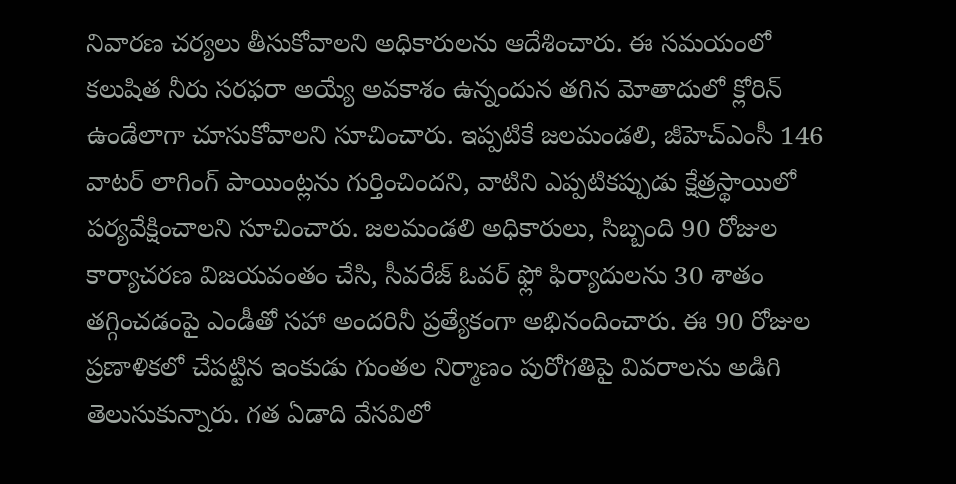నివారణ చర్యలు తీసుకోవాలని అధికారులను ఆదేశించారు. ఈ సమయంలో కలుషిత నీరు సరఫరా అయ్యే అవకాశం ఉన్నందున తగిన మోతాదులో క్లోరిన్ ఉండేలాగా చూసుకోవాలని సూచించారు. ఇప్పటికే జలమండలి, జీహెచ్ఎంసీ 146 వాటర్ లాగింగ్ పాయింట్లను గుర్తించిందని, వాటిని ఎప్పటికప్పుడు క్షేత్రస్థాయిలో పర్యవేక్షించాలని సూచించారు. జలమండలి అధికారులు, సిబ్బంది 90 రోజుల కార్యాచరణ విజయవంతం చేసి, సీవరేజ్ ఓవర్ ఫ్లో ఫిర్యాదులను 30 శాతం తగ్గించడంపై ఎండీతో సహా అందరినీ ప్రత్యేకంగా అభినందించారు. ఈ 90 రోజుల ప్రణాళికలో చేపట్టిన ఇంకుడు గుంతల నిర్మాణం పురోగతిపై వివరాలను అడిగి తెలుసుకున్నారు. గత ఏడాది వేసవిలో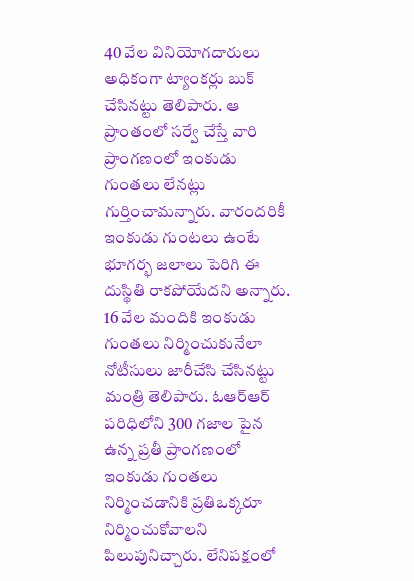40 వేల వినియోగదారులు అధికంగా ట్యాంకర్లు బుక్ చేసినట్టు తెలిపారు. ఆ ప్రాంతంలో సర్వే చేస్తే వారి ప్రాంగణంలో ఇంకుడు గుంతలు లేనట్లు గుర్తించామన్నారు. వారందరికీ ఇంకుడు గుంటలు ఉంటే భూగర్భ జలాలు పెరిగి ఈ దుస్థితి రాకపోయేదని అన్నారు. 16 వేల మందికి ఇంకుడు గుంతలు నిర్మించుకునేలా నోటీసులు జారీచేసి చేసినట్టు మంత్రి తెలిపారు. ఓఆర్ఆర్ పరిధిలోని 300 గజాల పైన ఉన్న ప్రతీ ప్రాంగణంలో ఇంకుడు గుంతలు నిర్మించడానికి ప్రతిఒక్కరూ నిర్మించుకోవాలని పిలుపునిచ్చారు. లేనిపక్షంలో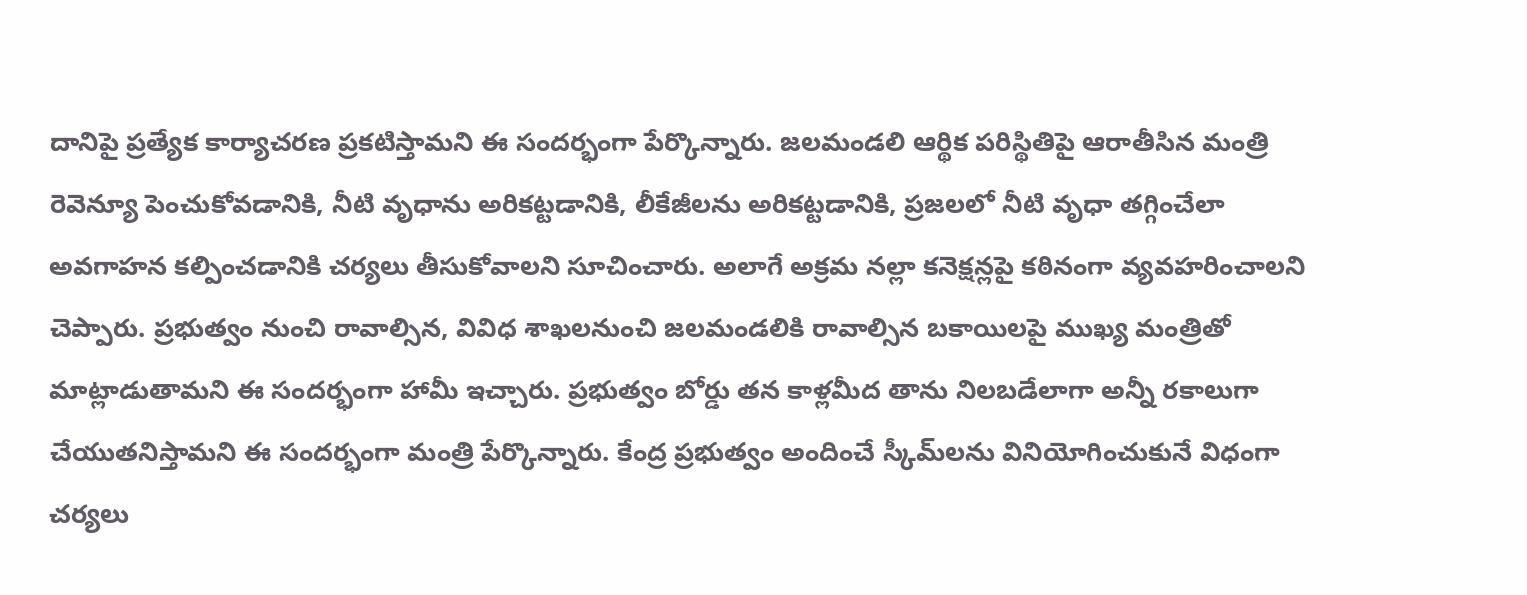దానిపై ప్రత్యేక కార్యాచరణ ప్రకటిస్తామని ఈ సందర్భంగా పేర్కొన్నారు. జలమండలి ఆర్థిక పరిస్థితిపై ఆరాతీసిన మంత్రి రెవెన్యూ పెంచుకోవడానికి, నీటి వృధాను అరికట్టడానికి, లీకేజీలను అరికట్టడానికి, ప్రజలలో నీటి వృధా తగ్గించేలా అవగాహన కల్పించడానికి చర్యలు తీసుకోవాలని సూచించారు. అలాగే అక్రమ నల్లా కనెక్షన్లపై కఠినంగా వ్యవహరించాలని చెప్పారు. ప్రభుత్వం నుంచి రావాల్సిన, వివిధ శాఖలనుంచి జలమండలికి రావాల్సిన బకాయిలపై ముఖ్య మంత్రితో మాట్లాడుతామని ఈ సందర్భంగా హామీ ఇచ్చారు. ప్రభుత్వం బోర్డు తన కాళ్లమీద తాను నిలబడేలాగా అన్నీ రకాలుగా చేయుతనిస్తామని ఈ సందర్భంగా మంత్రి పేర్కొన్నారు. కేంద్ర ప్రభుత్వం అందించే స్కీమ్‌ల‌ను వినియోగించుకునే విధంగా చర్యలు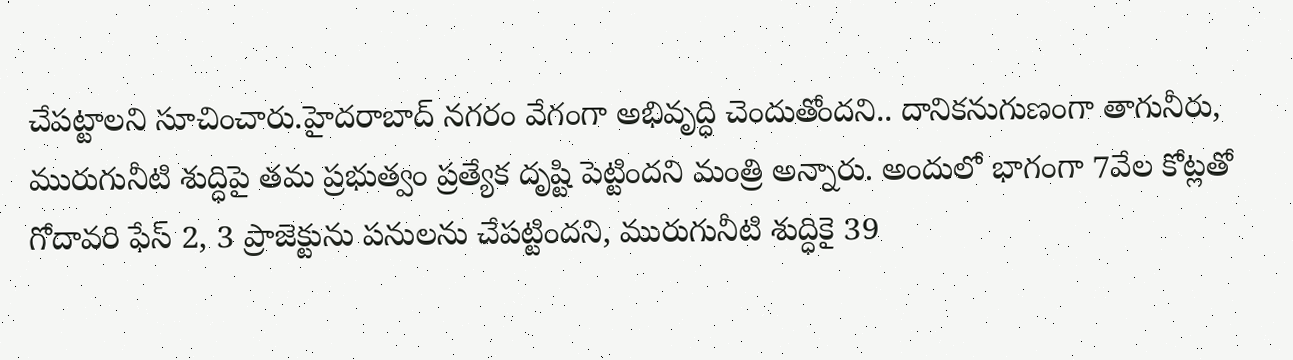చేపట్టాలని సూచించారు.హైదరాబాద్ నగరం వేగంగా అభివృద్ధి చెందుతోందని.. దానికనుగుణంగా తాగునీరు, మురుగునీటి శుద్ధిపై తమ ప్రభుత్వం ప్రత్యేక దృష్టి పెట్టిందని మంత్రి అన్నారు. అందులో భాగంగా 7వేల కోట్లతో గోదావరి ఫేస్ 2, 3 ప్రాజెక్టును పనులను చేపట్టిందని, మురుగునీటి శుద్ధికై 39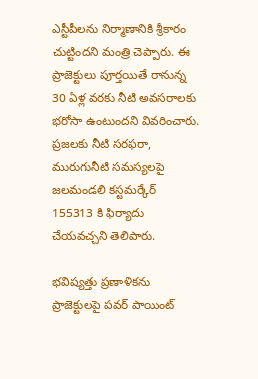ఎస్టీపీలను నిర్మాణానికి శ్రీకారం చుట్టిందని మంత్రి చెప్పారు. ఈ ప్రాజెక్టులు పూర్తయితే రానున్న 30 ఏళ్ల వరకు నీటి అవసరాలకు భరోసా ఉంటుందని వివరించారు. ప్రజలకు నీటి సరఫరా, మురుగునీటి సమస్యలపై జలమండలి కస్టమర్కేర్ 155313 కి ఫిర్యాదు చేయవచ్చని తెలిపారు.

భవిష్యత్తు ప్రణాళికను ప్రాజెక్టులపై పవర్ పాయింట్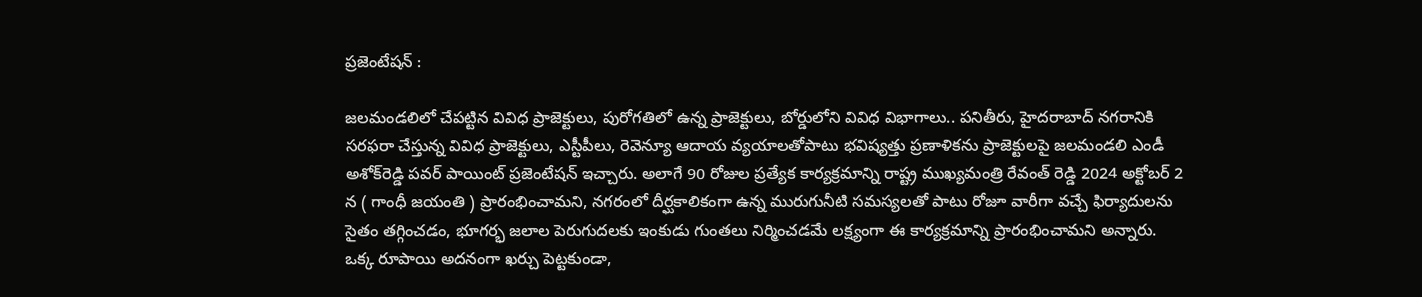ప్రజెంటేషన్ :

జలమండలిలో చేపట్టిన వివిధ ప్రాజెక్టులు, పురోగతిలో ఉన్న ప్రాజెక్టులు, బోర్డులోని వివిధ విభాగాలు.. పనితీరు, హైదరాబాద్ నగరానికి సరఫరా చేస్తున్న వివిధ ప్రాజెక్టులు, ఎస్టీపీలు, రెవెన్యూ ఆదాయ వ్యయాలతోపాటు భవిష్యత్తు ప్రణాళికను ప్రాజెక్టులపై జలమండలి ఎండీ అశోక్‌రెడ్డి ప‌వర్ పాయింట్ ప్రజెంటేషన్ ఇచ్చారు. అలాగే 90 రోజుల ప్రత్యేక కార్యక్రమాన్ని రాష్ట్ర ముఖ్యమంత్రి రేవంత్ రెడ్డి 2024 అక్టోబర్ 2 న ( గాంధీ జయంతి ) ప్రారంభించామని, నగరంలో దీర్ఘకాలికంగా ఉన్న మురుగునీటి సమస్యలతో పాటు రోజూ వారీగా వచ్చే ఫిర్యాదులను సైతం తగ్గించడం, భూగర్భ జలాల పెరుగుదలకు ఇంకుడు గుంతలు నిర్మించడమే లక్ష్యంగా ఈ కార్యక్రమాన్ని ప్రారంభించామని అన్నారు. ఒక్క రూపాయి అదనంగా ఖర్చు పెట్టకుండా,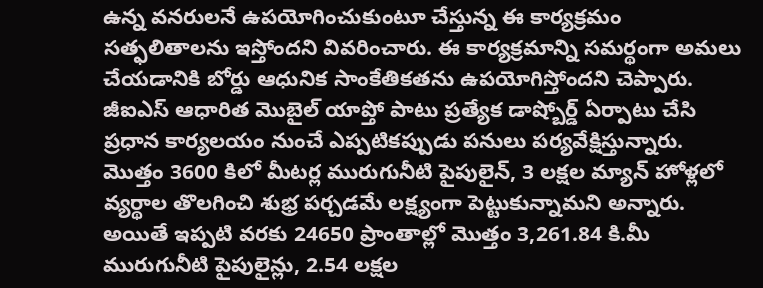ఉన్న వనరులనే ఉపయోగించుకుంటూ చేస్తున్న ఈ కార్యక్రమం సత్ఫ‌లితాలను ఇస్తోందని వివరించారు. ఈ కార్యక్రమాన్ని సమర్థంగా అమలు చేయడానికి బోర్డు ఆధునిక సాంకేతికతను ఉపయోగిస్తోందని చెప్పారు. జీఐఎస్ ఆధారిత మొబైల్ యాప్తో పాటు ప్రత్యేక డాష్బోర్డ్ ఏర్పాటు చేసి ప్రధాన కార్యలయం నుంచే ఎప్పటికప్పుడు పనులు పర్యవేక్షిస్తున్నారు. మొత్తం 3600 కిలో మీటర్ల మురుగునీటి పైపులైన్, 3 లక్షల మ్యాన్ హోళ్లలో వ్యర్థాల తొలగించి శుభ్ర పర్చడమే లక్ష్యంగా పెట్టుకున్నామని అన్నారు. అయితే ఇప్పటి వరకు 24650 ప్రాంతాల్లో మొత్తం 3,261.84 కి.మీ మురుగునీటి పైపులైన్లు, 2.54 లక్షల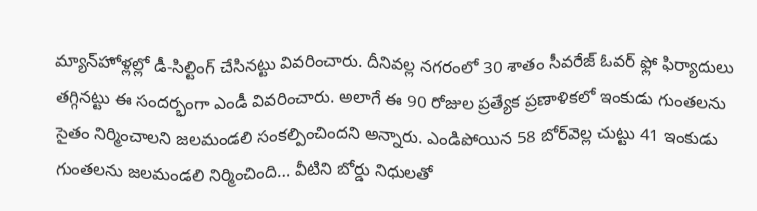మ్యాన్‌హోళ్ల‌ల్లో డీ-సిల్టింగ్ చేసినట్టు వివరించారు. దీనివల్ల నగరంలో 30 శాతం సీవరేజ్ ఓవర్ ఫ్లో ఫిర్యాదులు తగ్గినట్టు ఈ సందర్భంగా ఎండీ వివరించారు. అలాగే ఈ 90 రోజుల ప్రత్యేక ప్రణాళికలో ఇంకుడు గుంతలను సైతం నిర్మించాలని జలమండలి సంకల్పించిందని అన్నారు. ఎండిపోయిన 58 బోర్‌వెల్ల‌ చుట్టు 41 ఇంకుడు గుంతలను జలమండలి నిర్మించింది… వీటిని బోర్డు నిధులతో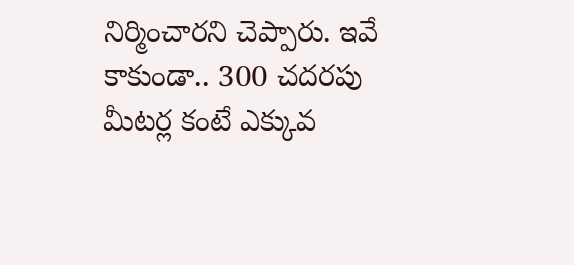నిర్మించారని చెప్పారు. ఇవే కాకుండా.. 300 చదరపు మీటర్ల కంటే ఎక్కువ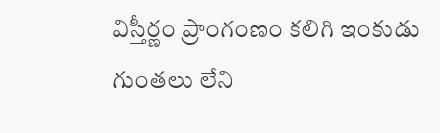విస్తీర్ణం ప్రాంగంణం కలిగి ఇంకుడు గుంతలు లేని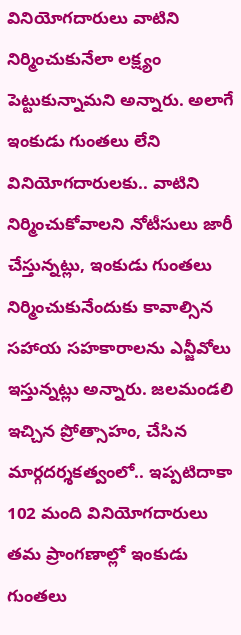వినియోగదారులు వాటిని నిర్మించుకునేలా లక్ష్యం పెట్టుకున్నామని అన్నారు. అలాగే ఇంకుడు గుంతలు లేని వినియోగదారులకు.. వాటిని నిర్మించుకోవాలని నోటీసులు జారీ చేస్తున్నట్లు, ఇంకుడు గుంతలు నిర్మించుకునేందుకు కావాల్సిన సహాయ సహకారాలను ఎన్జీవోలు ఇస్తున్నట్లు అన్నారు. జలమండలి ఇచ్చిన ప్రోత్సాహం, చేసిన మార్గదర్శకత్వంలో.. ఇప్పటిదాకా 102 మంది వినియోగదారులు తమ ప్రాంగణాల్లో ఇంకుడు గుంతలు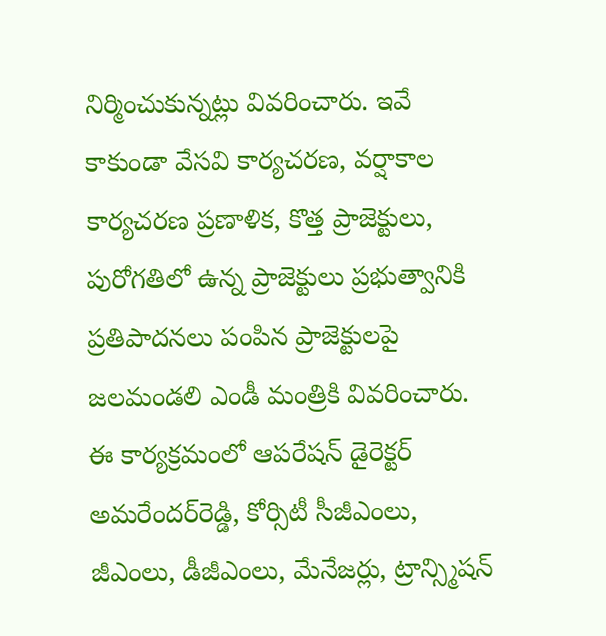నిర్మించుకున్నట్లు వివరించారు. ఇవే కాకుండా వేసవి కార్యచరణ, వర్షాకాల కార్యచరణ ప్రణాళిక, కొత్త ప్రాజెక్టులు, పురోగతిలో ఉన్న ప్రాజెక్టులు ప్రభుత్వానికి ప్రతిపాదనలు పంపిన ప్రాజెక్టులపై జలమండలి ఎండీ మంత్రికి వివరించారు. ఈ కార్యక్రమంలో ఆపరేషన్ డైరెక్టర్ అమరేందర్‌రెడ్డి, కోర్సిటీ సీజీఎంలు, జీఎంలు, డీజీఎంలు, మేనేజర్లు, ట్రాన్స్మిషన్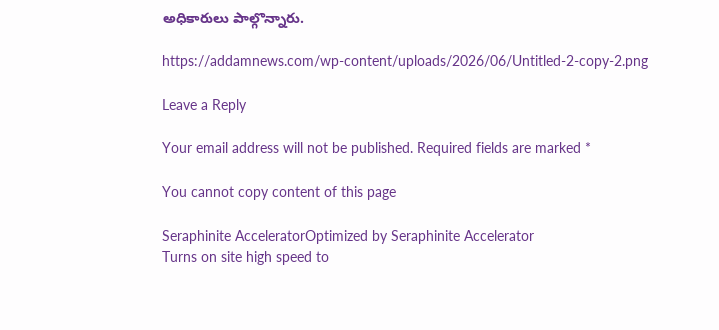అధికారులు పాల్గొన్నారు.

https://addamnews.com/wp-content/uploads/2026/06/Untitled-2-copy-2.png

Leave a Reply

Your email address will not be published. Required fields are marked *

You cannot copy content of this page

Seraphinite AcceleratorOptimized by Seraphinite Accelerator
Turns on site high speed to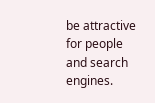be attractive for people and search engines.